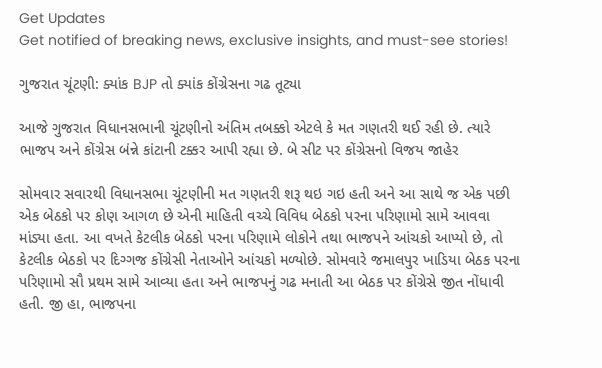Get Updates
Get notified of breaking news, exclusive insights, and must-see stories!

ગુજરાત ચૂંટણી: ક્યાંક BJP તો ક્યાંક કોંગ્રેસના ગઢ તૂટ્યા

આજે ગુજરાત વિધાનસભાની ચૂંટણીનો અંતિમ તબક્કો એટલે કે મત ગણતરી થઈ રહી છે. ત્યારે ભાજપ અને કોંગ્રેસ બંન્ને કાંટાની ટક્કર આપી રહ્યા છે. બે સીટ પર કોંગ્રેસનો વિજય જાહેર

સોમવાર સવારથી વિધાનસભા ચૂંટણીની મત ગણતરી શરૂ થઇ ગઇ હતી અને આ સાથે જ એક પછી એક બેઠકો પર કોણ આગળ છે એની માહિતી વચ્ચે વિવિધ બેઠકો પરના પરિણામો સામે આવવા માંડ્યા હતા. આ વખતે કેટલીક બેઠકો પરના પરિણામે લોકોને તથા ભાજપને આંચકો આપ્યો છે, તો કેટલીક બેઠકો પર દિગ્ગજ કોંગ્રેસી નેતાઓને આંચકો મળ્યોછે. સોમવારે જમાલપુર ખાડિયા બેઠક પરના પરિણામો સૌ પ્રથમ સામે આવ્યા હતા અને ભાજપનું ગઢ મનાતી આ બેઠક પર કોંગ્રેસે જીત નોંધાવી હતી. જી હા, ભાજપના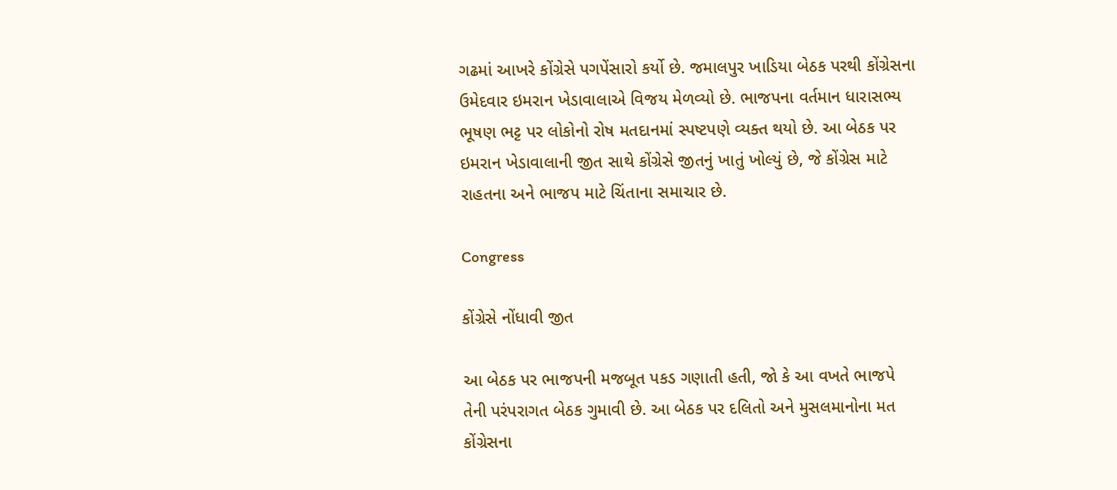ગઢમાં આખરે કોંગ્રેસે પગપેંસારો કર્યો છે. જમાલપુર ખાડિયા બેઠક પરથી કોંગ્રેસના ઉમેદવાર ઇમરાન ખેડાવાલાએ વિજય મેળવ્યો છે. ભાજપના વર્તમાન ધારાસભ્ય ભૂષણ ભટ્ટ પર લોકોનો રોષ મતદાનમાં સ્પષ્ટપણે વ્યક્ત થયો છે. આ બેઠક પર ઇમરાન ખેડાવાલાની જીત સાથે કોંગ્રેસે જીતનું ખાતું ખોલ્યું છે, જે કોંગ્રેસ માટે રાહતના અને ભાજપ માટે ચિંતાના સમાચાર છે.

Congress

કોંગ્રેસે નોંધાવી જીત

આ બેઠક પર ભાજપની મજબૂત પકડ ગણાતી હતી, જો કે આ વખતે ભાજપે તેની પરંપરાગત બેઠક ગુમાવી છે. આ બેઠક પર દલિતો અને મુસલમાનોના મત કોંગ્રેસના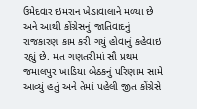ઉમેદવાર ઇમરાન ખેડાવાલાને મળ્યા છે અને આથી કોંગ્રેસનું જાતિવાદનું રાજકારણ કામ કરી ગયું હોવાનું કહેવાઇ રહ્યું છે. મત ગણતરીમાં સૌ પ્રથમ જમાલપુર ખાડિયા બેઠકનું પરિણામ સામે આવ્યું હતું અને તેમાં પહેલી જીત કોંગ્રેસે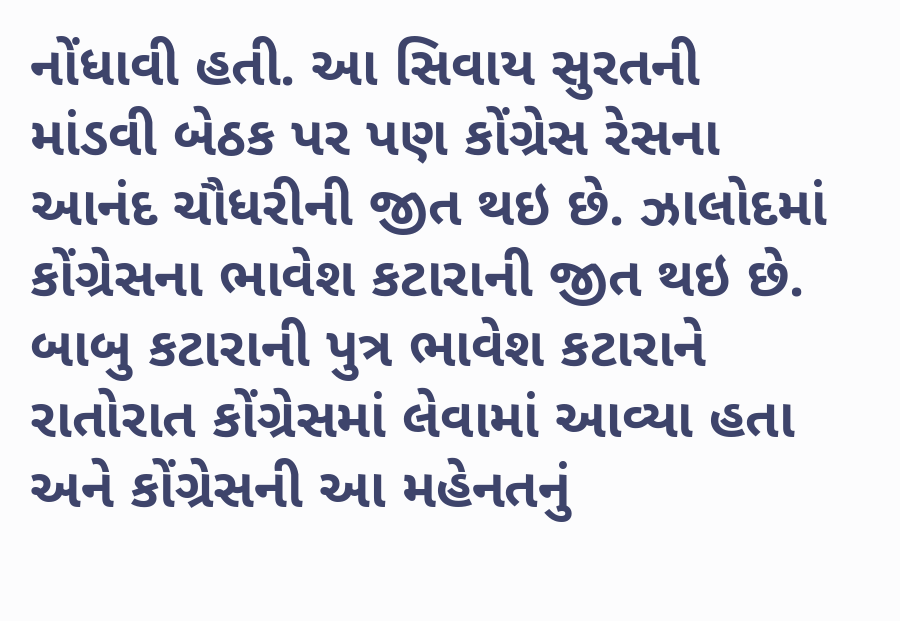નોંધાવી હતી. આ સિવાય સુરતની માંડવી બેઠક પર પણ કોંગ્રેસ રેસના આનંદ ચૌધરીની જીત થઇ છે. ઝાલોદમાં કોંગ્રેસના ભાવેશ કટારાની જીત થઇ છે. બાબુ કટારાની પુત્ર ભાવેશ કટારાને રાતોરાત કોંગ્રેસમાં લેવામાં આવ્યા હતા અને કોંગ્રેસની આ મહેનતનું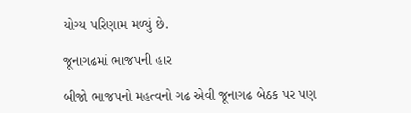યોગ્ય પરિણામ મળ્યું છે.

જૂનાગઢમાં ભાજપની હાર

બીજો ભાજપનો મહત્વનો ગઢ એવી જૂનાગઢ બેઠક પર પણ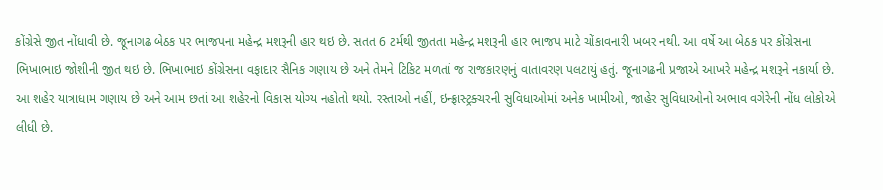કોંગ્રેસે જીત નોંધાવી છે. જૂનાગઢ બેઠક પર ભાજપના મહેન્દ્ર મશરૂની હાર થઇ છે. સતત 6 ટર્મથી જીતતા મહેન્દ્ર મશરૂની હાર ભાજપ માટે ચોંકાવનારી ખબર નથી. આ વર્ષે આ બેઠક પર કોંગ્રેસના ભિખાભાઇ જોશીની જીત થઇ છે. ભિખાભાઇ કોંગ્રેસના વફાદાર સૈનિક ગણાય છે અને તેમને ટિકિટ મળતાં જ રાજકારણનું વાતાવરણ પલટાયું હતું. જૂનાગઢની પ્રજાએ આખરે મહેન્દ્ર મશરૂને નકાર્યા છે. આ શહેર યાત્રાધામ ગણાય છે અને આમ છતાં આ શહેરનો વિકાસ યોગ્ય નહોતો થયો. રસ્તાઓ નહીં, ઇન્ફ્રાસ્ટ્રક્ચરની સુવિધાઓમાં અનેક ખામીઓ, જાહેર સુવિધાઓનો અભાવ વગેરેની નોંધ લોકોએ લીધી છે.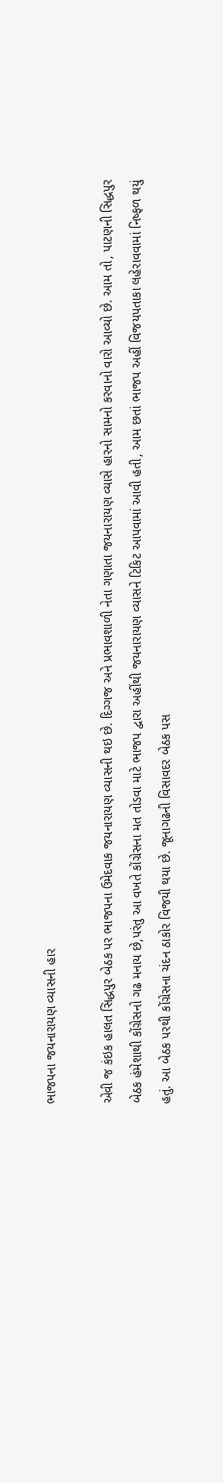ભાજપના જયનારાયણ વ્યાસની હાર

એવી જ કંઇક હાલત સિદ્ધપુર બેઠક પર ભાજપના ઉમેદવાક જયનારાયણ વ્યાસની થઇ છે. દિગ્ગજ અને પ્રભાવશાળી નેતા ગણાતા જયનારાયણ વ્યાસે હારનો સામનો કરવાનો વારો આવ્યો છે. આમ તો, પાટણની સિદ્ધપુર બેઠક હંમેશાથી કોંગ્રેસનો ગઢ મનાય છે,પરંતુ આ વખતે કોંગ્રેસના મત તોડવા માટે ભાજપ દ્વારા અહીંથી જયનારાયણ વ્યાસને ટિકિટ આપવામાં આવી હતી, આમ છતાં ભાજપ અહીં વિજયપતાકા લહેરાવવામાં નિષ્ફળ થયું હતું. આ બેઠક પરથી કોંગ્રેસના ચંદન ઠાકોર વિજયી થયા છે. જૂનાગઢની વિસાવદર બેઠક પસ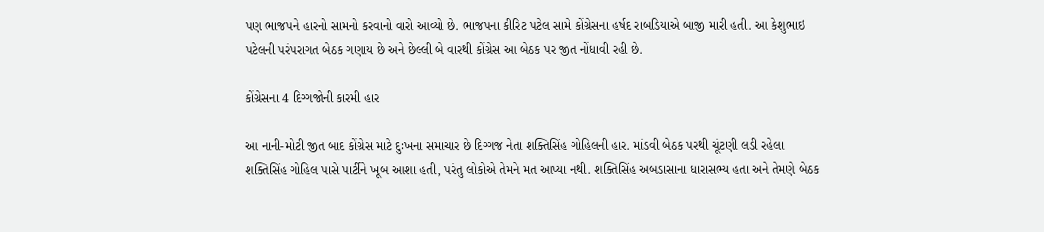પણ ભાજપને હારનો સામનો કરવાનો વારો આવ્યો છે. ભાજપના કીરિટ પટેલ સામે કોંગ્રેસના હર્ષદ રાબડિયાએ બાજી મારી હતી. આ કેશુભાઇ પટેલની પરંપરાગત બેઠક ગણાય છે અને છેલ્લી બે વારથી કોંગ્રેસ આ બેઠક પર જીત નોંધાવી રહી છે.

કોંગ્રેસના 4 દિગ્ગજોની કારમી હાર

આ નાની-મોટી જીત બાદ કોંગ્રેસ માટે દુઃખના સમાચાર છે દિગ્ગજ નેતા શક્તિસિંહ ગોહિલની હાર. માંડવી બેઠક પરથી ચૂંટણી લડી રહેલા શક્તિસિંહ ગોહિલ પાસે પાર્ટીને ખૂબ આશા હતી, પરંતુ લોકોએ તેમને મત આપ્યા નથી. શક્તિસિંહ અબડાસાના ધારાસભ્ય હતા અને તેમણે બેઠક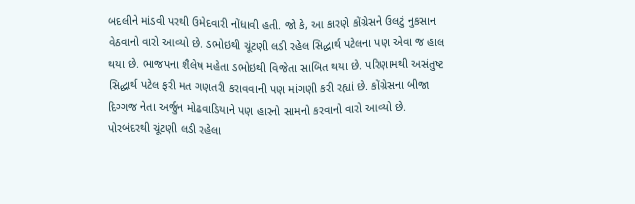બદલીને માંડવી પરથી ઉમેદવારી નોંધાવી હતી. જો કે, આ કારણે કોંગ્રેસને ઉલટું નુકસાન વેઠવાનો વારો આવ્યો છે. ડભોઇથી ચૂંટણી લડી રહેલ સિદ્ધાર્થ પટેલના પણ એવા જ હાલ થયા છે. ભાજપના શૈલેષ મહેતા ડભોઇથી વિજેતા સાબિત થયા છે. પરિણામથી અસંતુષ્ટ સિદ્ધાર્થ પટેલ ફરી મત ગણતરી કરાવવાની પણ માંગણી કરી રહ્યાં છે. કોંગ્રેસના બીજા દિગ્ગજ નેતા અર્જુન મોઢવાડિયાને પણ હારનો સામનો કરવાનો વારો આવ્યો છે. પોરબંદરથી ચૂંટણી લડી રહેલા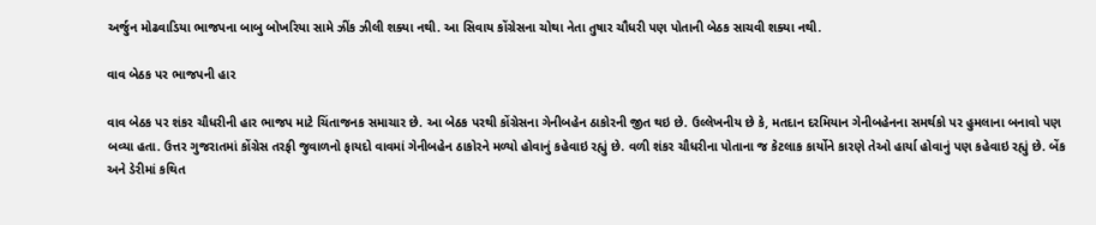અર્જુન મોઢવાડિયા ભાજપના બાબુ બોખરિયા સામે ઝીંક ઝીલી શક્યા નથી. આ સિવાય કોંગ્રેસના ચોથા નેતા તુષાર ચૌધરી પણ પોતાની બેઠક સાચવી શક્યા નથી.

વાવ બેઠક પર ભાજપની હાર

વાવ બેઠક પર શંકર ચૌધરીની હાર ભાજપ માટે ચિંતાજનક સમાચાર છે. આ બેઠક પરથી કોંગ્રેસના ગેનીબહેન ઠાકોરની જીત થઇ છે. ઉલ્લેખનીય છે કે, મતદાન દરમિયાન ગેનીબહેનના સમર્થકો પર હુમલાના બનાવો પણ બવ્યા હતા. ઉત્તર ગુજરાતમાં કોંગ્રેસ તરફી જુવાળનો ફાયદો વાવમાં ગેનીબહેન ઠાકોરને મળ્યો હોવાનું કહેવાઇ રહ્યું છે. વળી શંકર ચૌધરીના પોતાના જ કેટલાક કાર્યોને કારણે તેઓ હાર્યા હોવાનું પણ કહેવાઇ રહ્યું છે. બેંક અને ડેરીમાં કથિત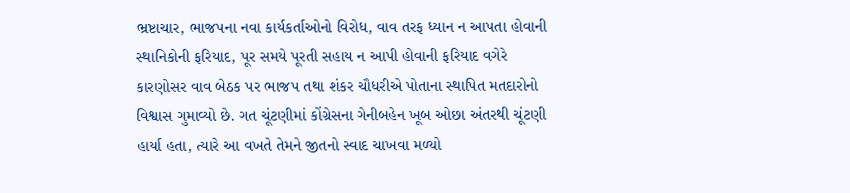ભ્રષ્ટાચાર, ભાજપના નવા કાર્યકર્તાઓનો વિરોધ, વાવ તરફ ધ્યાન ન આપતા હોવાની સ્થાનિકોની ફરિયાદ, પૂર સમયે પૂરતી સહાય ન આપી હોવાની ફરિયાદ વગેરે કારણોસર વાવ બેઠક પર ભાજપ તથા શંકર ચૌધરીએ પોતાના સ્થાપિત મતદારોનો વિશ્વાસ ગુમાવ્યો છે. ગત ચૂંટણીમાં કોંગ્રેસના ગેનીબહેન ખૂબ ઓછા અંતરથી ચૂંટણી હાર્યા હતા, ત્યારે આ વખતે તેમને જીતનો સ્વાદ ચાખવા મળ્યો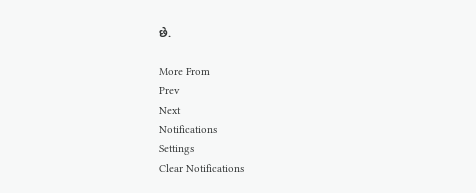છે.

More From
Prev
Next
Notifications
Settings
Clear Notifications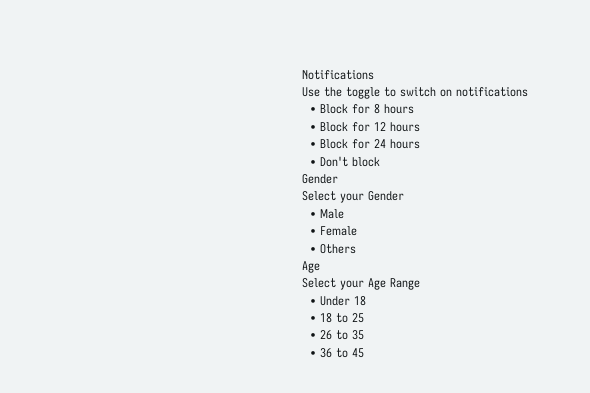Notifications
Use the toggle to switch on notifications
  • Block for 8 hours
  • Block for 12 hours
  • Block for 24 hours
  • Don't block
Gender
Select your Gender
  • Male
  • Female
  • Others
Age
Select your Age Range
  • Under 18
  • 18 to 25
  • 26 to 35
  • 36 to 45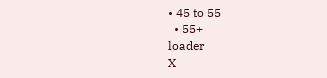• 45 to 55
  • 55+
loader
X